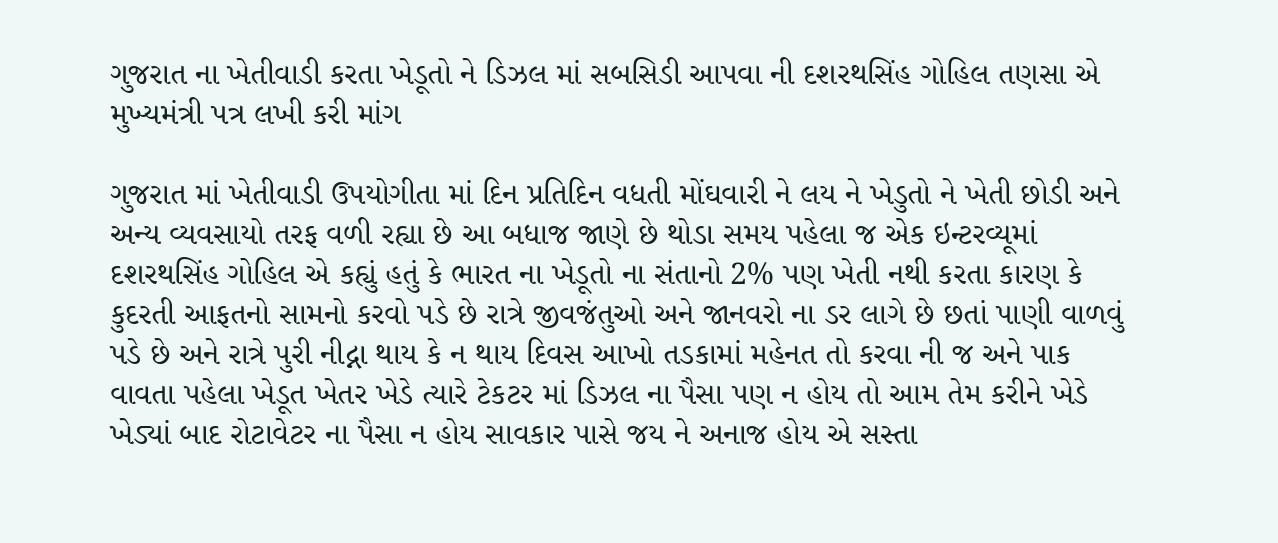ગુજરાત ના ખેતીવાડી કરતા ખેડૂતો ને ડિઝલ માં સબસિડી આપવા ની દશરથસિંહ ગોહિલ તણસા એ મુખ્યમંત્રી પત્ર લખી કરી માંગ

ગુજરાત માં ખેતીવાડી ઉપયોગીતા માં દિન પ્રતિદિન વધતી મોંઘવારી ને લય ને ખેડુતો ને ખેતી છોડી અને અન્ય વ્યવસાયો તરફ વળી રહ્યા છે આ બધાજ જાણે છે થોડા સમય પહેલા જ એક ઇન્ટરવ્યૂમાં દશરથસિંહ ગોહિલ એ કહ્યું હતું કે ભારત ના ખેડૂતો ના સંતાનો 2% પણ ખેતી નથી કરતા કારણ કે કુદરતી આફતનો સામનો કરવો પડે છે રાત્રે જીવજંતુઓ અને જાનવરો ના ડર લાગે છે છતાં પાણી વાળવું પડે છે અને રાત્રે પુરી નીદ્ના થાય કે ન થાય દિવસ આખો તડકામાં મહેનત તો કરવા ની જ અને પાક વાવતા પહેલા ખેડૂત ખેતર ખેડે ત્યારે ટેકટર માં ડિઝલ ના પૈસા પણ ન હોય તો આમ તેમ કરીને ખેડે ખેડ્યાં બાદ રોટાવેટર ના પૈસા ન હોય સાવકાર પાસે જય ને અનાજ હોય એ સસ્તા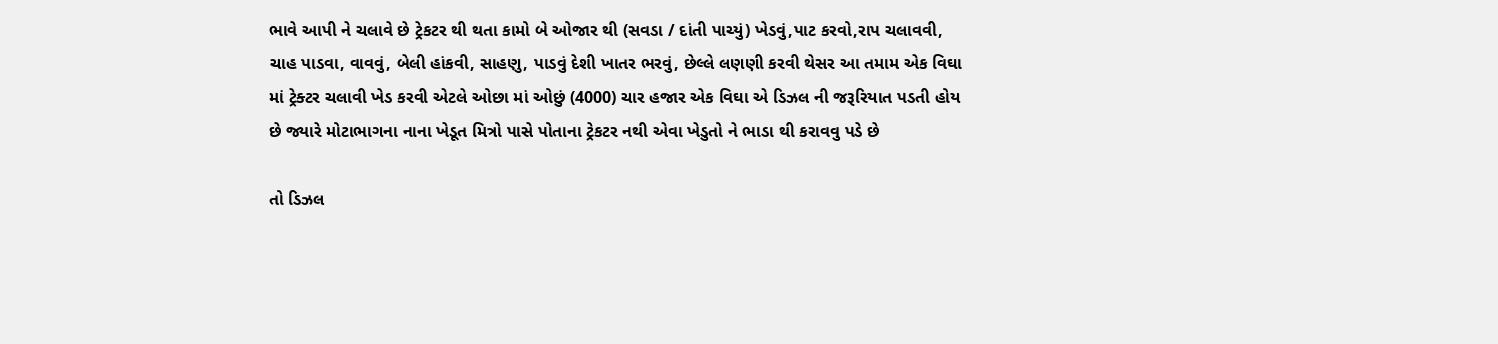ભાવે આપી ને ચલાવે છે ટ્રેકટર થી થતા કામો બે ઓજાર થી (સવડા / દાંતી પાચ્યું) ખેડવું,પાટ કરવો,રાપ ચલાવવી, ચાહ પાડવા, વાવવું, બેલી હાંકવી, સાહણુ, પાડવું દેશી ખાતર ભરવું, છેલ્લે લણણી કરવી થેસર આ તમામ એક વિઘા માં ટ્રેક્ટર ચલાવી ખેડ કરવી એટલે ઓછા માં ઓછું (4000) ચાર હજાર એક વિઘા એ ડિઝલ ની જરૂરિયાત પડતી હોય છે જ્યારે મોટાભાગના નાના ખેડૂત મિત્રો પાસે પોતાના ટ્રેકટર નથી એવા ખેડુતો ને ભાડા થી કરાવવુ પડે છે

તો ડિઝલ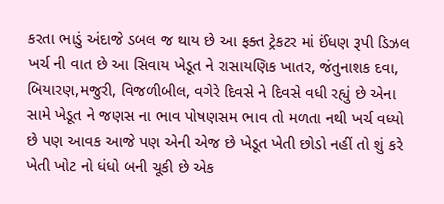કરતા ભાડું અંદાજે ડબલ જ થાય છે આ ફક્ત ટ્રેકટર માં ઈંધણ રૂપી ડિઝલ ખર્ચ ની વાત છે આ સિવાય ખેડૂત ને રાસાયણિક ખાતર, જંતુનાશક દવા, બિયારણ,મજુરી, વિજળીબીલ, વગેરે દિવસે ને દિવસે વધી રહ્યું છે એના સામે ખેડૂત ને જણસ ના ભાવ પોષણસમ ભાવ તો મળતા નથી ખર્ચ વધ્યો છે પણ આવક આજે પણ એની એજ છે ખેડૂત ખેતી છોડો નહીં તો શું કરે ખેતી ખોટ નો ધંધો બની ચૂકી છે એક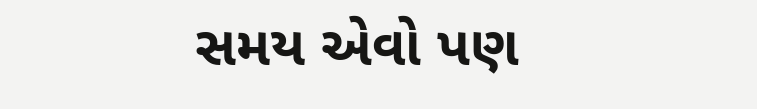સમય એવો પણ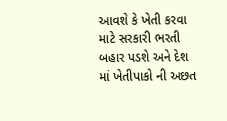આવશે કે ખેતી કરવા માટે સરકારી ભરતી બહાર પડશે અને દેશ માં ખેતીપાકો ની અછત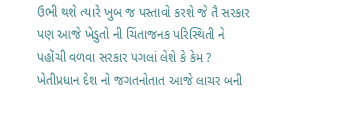ઉભી થશે ત્યારે ખુબ જ પસ્તાવો કરશે જે તૈ સરકાર પણ આજે ખેડુતો ની ચિંતાજનક પરિસ્થિતી ને પહોંચી વળવા સરકાર પગલાં લેશે કે કેમ ? ખેતીપ્રધાન દેશ નો જગતનોતાત આજે લાચર બની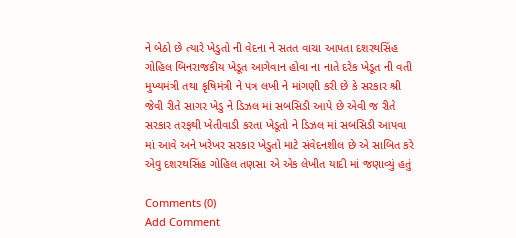ને બેઠો છે ત્યારે ખેડુતો ની વેદના ને સતત વાચા આપતા દશરથસિંહ ગોહિલ બિનરાજકીય ખેડૂત આગેવાન હોવા ના નાતે દરેક ખેડૂત ની વતી મુખ્યમંત્રી તથા કૃષિમંત્રી ને પત્ર લખી ને માંગણી કરી છે કે સરકાર શ્રી જેવી રીતે સાગર ખેડુ ને ડિઝલ માં સબસિડી આપે છે એવી જ રીતે સરકાર તરફથી ખેતીવાડી કરતા ખેડૂતો ને ડિઝલ માં સબસિડી આપવા માં આવે અને ખરેખર સરકાર ખેડુતો માટે સંવેદનશીલ છે એ સાબિત કરે એવુ દશરથસિંહ ગોહિલ તણસા એ એક લેખીત યાદી માં જણાવ્યું હતું

Comments (0)
Add Comment